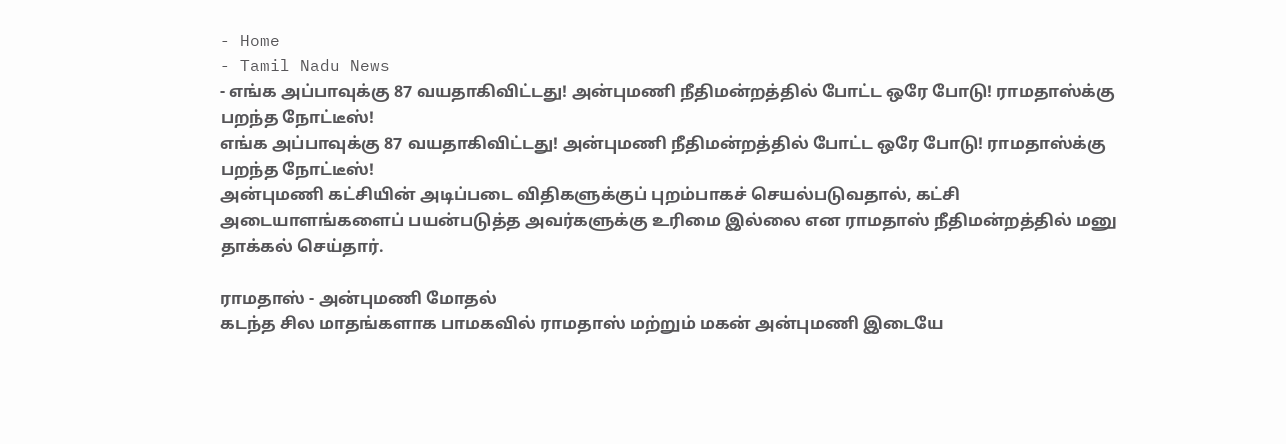- Home
- Tamil Nadu News
- எங்க அப்பாவுக்கு 87 வயதாகிவிட்டது! அன்புமணி நீதிமன்றத்தில் போட்ட ஒரே போடு! ராமதாஸ்க்கு பறந்த நோட்டீஸ்!
எங்க அப்பாவுக்கு 87 வயதாகிவிட்டது! அன்புமணி நீதிமன்றத்தில் போட்ட ஒரே போடு! ராமதாஸ்க்கு பறந்த நோட்டீஸ்!
அன்புமணி கட்சியின் அடிப்படை விதிகளுக்குப் புறம்பாகச் செயல்படுவதால், கட்சி அடையாளங்களைப் பயன்படுத்த அவர்களுக்கு உரிமை இல்லை என ராமதாஸ் நீதிமன்றத்தில் மனு தாக்கல் செய்தார்.

ராமதாஸ் - அன்புமணி மோதல்
கடந்த சில மாதங்களாக பாமகவில் ராமதாஸ் மற்றும் மகன் அன்புமணி இடையே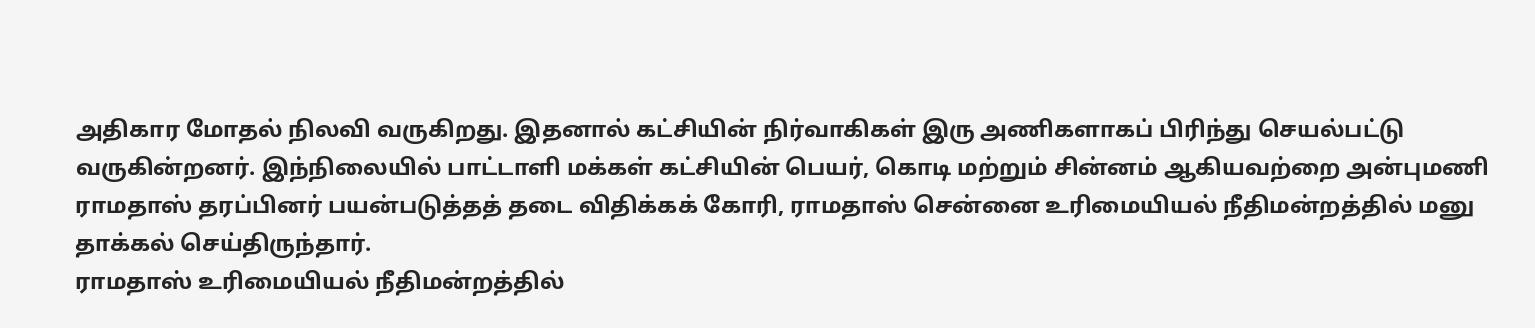அதிகார மோதல் நிலவி வருகிறது. இதனால் கட்சியின் நிர்வாகிகள் இரு அணிகளாகப் பிரிந்து செயல்பட்டு வருகின்றனர். இந்நிலையில் பாட்டாளி மக்கள் கட்சியின் பெயர், கொடி மற்றும் சின்னம் ஆகியவற்றை அன்புமணி ராமதாஸ் தரப்பினர் பயன்படுத்தத் தடை விதிக்கக் கோரி, ராமதாஸ் சென்னை உரிமையியல் நீதிமன்றத்தில் மனு தாக்கல் செய்திருந்தார்.
ராமதாஸ் உரிமையியல் நீதிமன்றத்தில்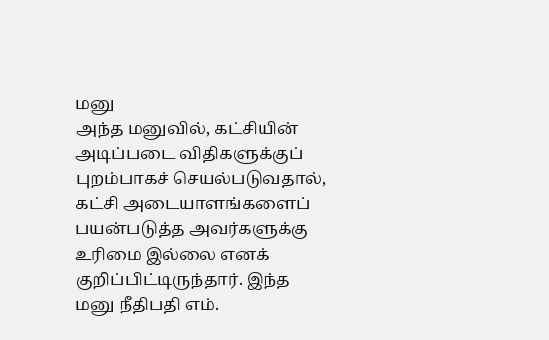மனு
அந்த மனுவில், கட்சியின் அடிப்படை விதிகளுக்குப் புறம்பாகச் செயல்படுவதால், கட்சி அடையாளங்களைப் பயன்படுத்த அவர்களுக்கு உரிமை இல்லை எனக் குறிப்பிட்டிருந்தார். இந்த மனு நீதிபதி எம்.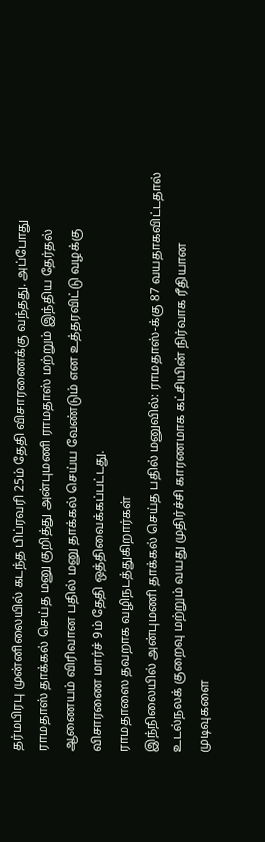தர்மபிரபு முன்னிலையில் கடந்த பிப்ரவரி 25ம் தேதி விசாரணைக்கு வந்தது. அப்போது ராமதாஸ் தாக்கல் செய்த மனு குறித்து அன்புமணி ராமதாஸ் மற்றும் இந்திய தேர்தல் ஆணையம் விரிவான பதில் மனு தாக்கல் செய்ய வேண்டும் என உத்தரவிட்டு வழக்கு விசாரணை மார்ச் 9ம் தேதி ஒத்திவைக்கப்பட்டது.
ராமதாஸை தவறாக வழிநடத்துகிறார்கள்
இந்நிலையில் அன்புமணி தாக்கல் செய்த பதில் மனுவில்: ராமதாஸ்-க்கு 87 வயதாகவிட்டதால் உடல்நலக் குறைவு மற்றும் வயது முதிர்ச்சி காரணமாக கட்சியின் நிர்வாக ரீதியான முடிவுகளை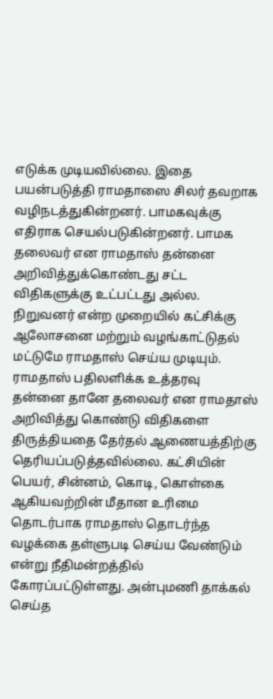எடுக்க முடியவில்லை. இதை பயன்படுத்தி ராமதாஸை சிலர் தவறாக வழிநடத்துகின்றனர். பாமகவுக்கு எதிராக செயல்படுகின்றனர். பாமக தலைவர் என ராமதாஸ் தன்னை அறிவித்துக்கொண்டது சட்ட விதிகளுக்கு உட்பட்டது அல்ல. நிறுவனர் என்ற முறையில் கட்சிக்கு ஆலோசனை மற்றும் வழங்காட்டுதல் மட்டுமே ராமதாஸ் செய்ய முடியும்.
ராமதாஸ் பதிலளிக்க உத்தரவு
தன்னை தானே தலைவர் என ராமதாஸ் அறிவித்து கொண்டு விதிகளை திருத்தியதை தேர்தல் ஆணையத்திற்கு தெரியப்படுத்தவில்லை. கட்சியின் பெயர், சின்னம், கொடி, கொள்கை ஆகியவற்றின் மீதான உரிமை தொடர்பாக ராமதாஸ் தொடர்ந்த வழக்கை தள்ளுபடி செய்ய வேண்டும் என்று நீதிமன்றத்தில் கோரப்பட்டுள்ளது. அன்புமணி தாக்கல் செய்த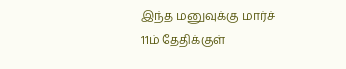இந்த மனுவுக்கு மார்ச் 11ம் தேதிக்குள்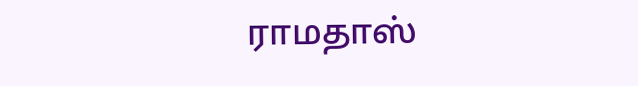ராமதாஸ்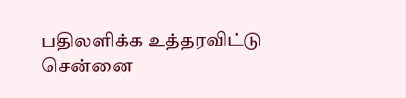பதிலளிக்க உத்தரவிட்டு சென்னை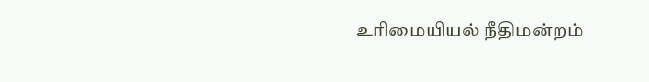உரிமையியல் நீதிமன்றம்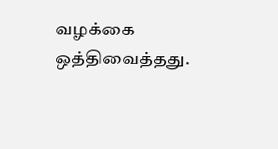வழக்கை ஒத்திவைத்தது.